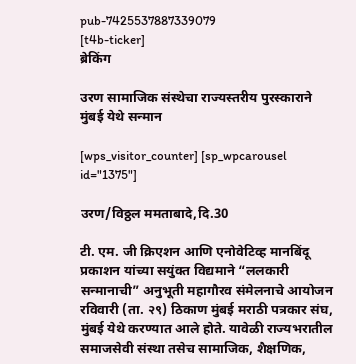pub-7425537887339079
[t4b-ticker]
ब्रेकिंग

उरण सामाजिक संस्थेचा राज्यस्तरीय पुरस्काराने मुंबई येथे सन्मान

[wps_visitor_counter] [sp_wpcarousel id="1375"]

उरण/विठ्ठल ममताबादे,दि.30

टी. एम. जी क्रिएशन आणि एनोवेटिव्ह मानबिंदू प्रकाशन यांच्या सयुंक्त विद्यमाने “ललकारी सन्मानाची” अनुभूती महागौरव संमेलनाचे आयोजन रविवारी (ता. २९) ठिकाण मुंबई मराठी पत्रकार संघ, मुंबई येथे करण्यात आले होते. यावेळी राज्यभरातील समाजसेवी संस्था तसेच सामाजिक, शैक्षणिक,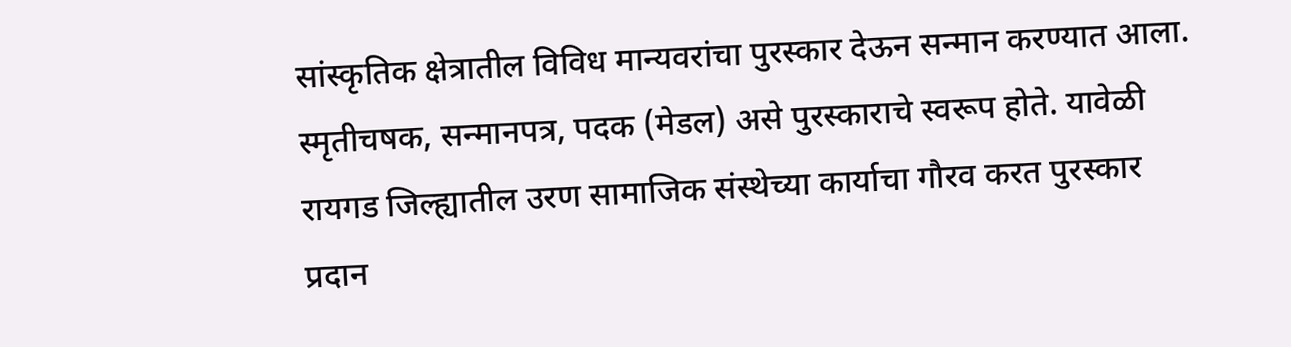सांस्कृतिक क्षेत्रातील विविध मान्यवरांचा पुरस्कार देऊन सन्मान करण्यात आला. स्मृतीचषक, सन्मानपत्र, पदक (मेडल) असे पुरस्काराचे स्वरूप होते. यावेळी रायगड जिल्ह्यातील उरण सामाजिक संस्थेच्या कार्याचा गौरव करत पुरस्कार प्रदान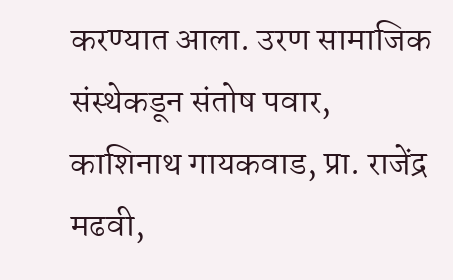करण्यात आला. उरण सामाजिक संस्थेकडून संतोष पवार, काशिनाथ गायकवाड, प्रा. राजेंद्र मढवी,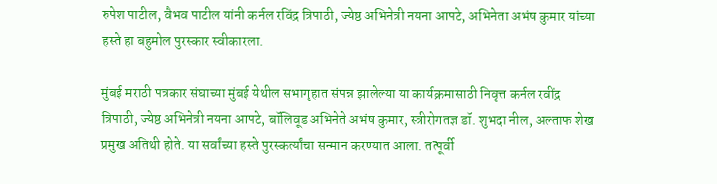रुपेश पाटील, वैभव पाटील यांनी कर्नल रविंद्र त्रिपाठी, ज्येष्ठ अभिनेत्री नयना आपटे, अभिनेता अभंष कुमार यांच्या हस्ते हा बहुमोल पुरस्कार स्वीकारला.

मुंबई मराठी पत्रकार संघाच्या मुंबई येथील सभागृहात संपन्न झालेल्या या कार्यक्रमासाठी निवृत्त कर्नल रवींद्र त्रिपाठी, ज्येष्ठ अभिनेत्री नयना आपटे, बॉलिवूड अभिनेते अभंष कुमार, स्त्रीरोगतज्ञ डॉ. शुभदा नील, अल्ताफ शेख प्रमुख अतिथी होते. या सर्वांच्या हस्ते पुरस्कर्त्यांचा सन्मान करण्यात आला. तत्पूर्वी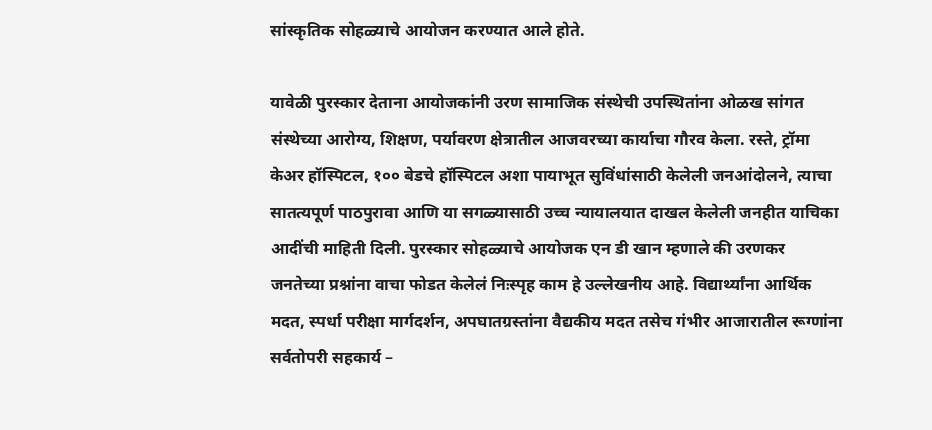सांस्कृतिक सोहळ्याचे आयोजन करण्यात आले होते.

यावेळी पुरस्कार देताना आयोजकांनी उरण सामाजिक संस्थेची उपस्थितांना ओळख सांगत संस्थेच्या आरोग्य, शिक्षण, पर्यावरण क्षेत्रातील आजवरच्या कार्याचा गौरव केला. रस्ते, ट्रॉमा केअर हॉस्पिटल, १०० बेडचे हॉस्पिटल अशा पायाभूत सुविंधांसाठी केलेली जनआंदोलने, त्याचा सातत्यपूर्ण पाठपुरावा आणि या सगळ्यासाठी उच्च न्यायालयात दाखल केलेली जनहीत याचिका आदींची माहिती दिली. पुरस्कार सोहळ्याचे आयोजक एन डी खान म्हणाले की उरणकर जनतेच्या प्रश्नांना वाचा फोडत केलेलं निःस्पृह काम हे उल्लेखनीय आहे. विद्यार्थ्यांना आर्थिक मदत, स्पर्धा परीक्षा मार्गदर्शन, अपघातग्रस्तांना वैद्यकीय मदत तसेच गंभीर आजारातील रूग्णांना सर्वतोपरी सहकार्य –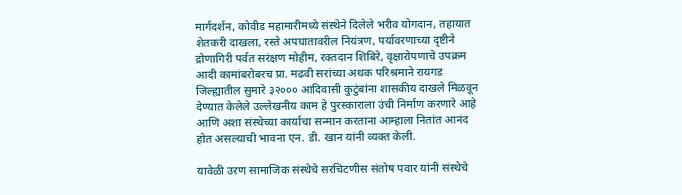मार्गदर्शन, कोवीड महामारीमध्ये संस्थेने दिलेले भरीव योगदान, तहायात शेतकरी दाखला, रस्ते अपघातावरील नियंत्रण, पर्यावरणाच्या दृष्टीने द्रोणागिरी पर्वत सरंक्षण मोहीम, रक्तदान शिबिरे, वृक्षारोपणाचे उपक्रम आदी कामांबरोबरच प्रा. मढवी सरांच्या अथक परिश्रमाने रायगड जिल्ह्यातील सुमारे ३२००० आदिवासी कुटुंबांना शासकीय दाखले मिळवून देण्यात केलेले उल्लेखनीय काम हे पुरस्काराला उंची निर्माण करणारे आहे आणि अशा संस्थेच्या कार्याचा सन्मान करताना आम्हाला नितांत आनंद होत असल्याची भावना एन. डी. खान यांनी व्यक्त केली.

यावेळी उरण सामाजिक संस्थेचे सरचिटणीस संतोष पवार यांनी संस्थेचे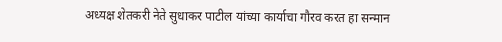अध्यक्ष शेतकरी नेते सुधाकर पाटील यांच्या कार्याचा गौरव करत हा सन्मान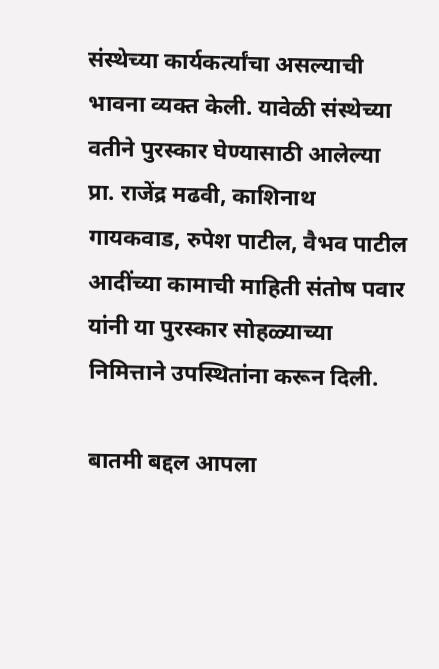संस्थेच्या कार्यकर्त्यांचा असल्याची भावना व्यक्त केली. यावेळी संस्थेच्या वतीने पुरस्कार घेण्यासाठी आलेल्या प्रा. राजेंद्र मढवी, काशिनाथ गायकवाड, रुपेश पाटील, वैभव पाटील आदींच्या कामाची माहिती संतोष पवार यांनी या पुरस्कार सोहळ्याच्या निमित्ताने उपस्थितांना करून दिली.

बातमी बद्दल आपला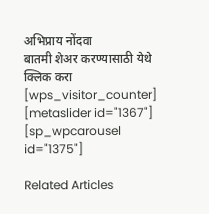अभिप्राय नोंदवा
बातमी शेअर करण्यासाठी येथे क्लिक करा
[wps_visitor_counter] [metaslider id="1367"]
[sp_wpcarousel id="1375"]

Related Articles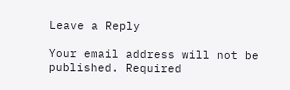Leave a Reply

Your email address will not be published. Required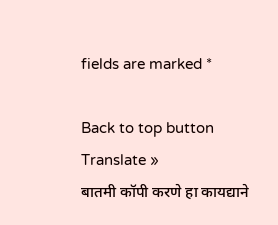fields are marked *

Back to top button
Translate »
बातमी कॉपी करणे हा कायद्याने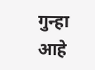गुन्हा आहे